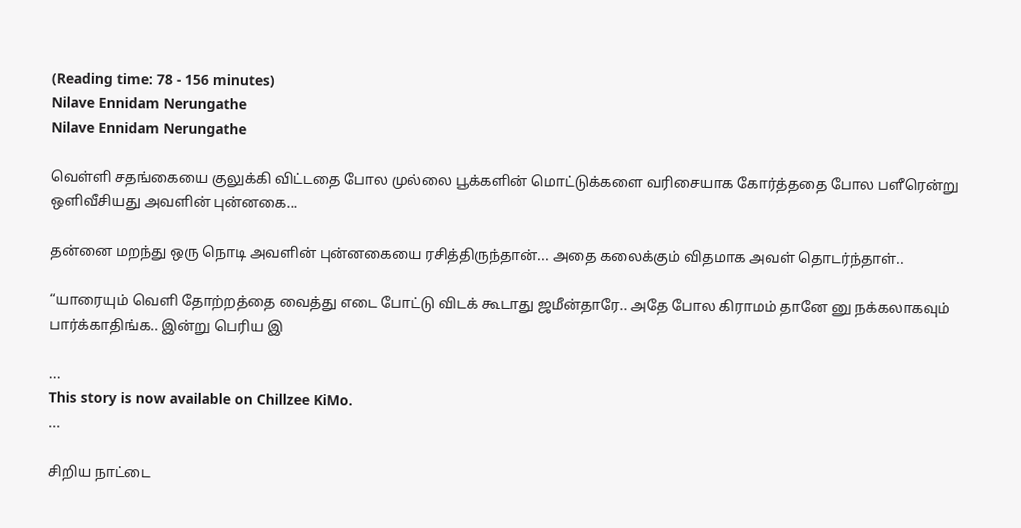(Reading time: 78 - 156 minutes)
Nilave Ennidam Nerungathe
Nilave Ennidam Nerungathe

வெள்ளி சதங்கையை குலுக்கி விட்டதை போல முல்லை பூக்களின் மொட்டுக்களை வரிசையாக கோர்த்ததை போல பளீரென்று ஒளிவீசியது அவளின் புன்னகை...

தன்னை மறந்து ஒரு நொடி அவளின் புன்னகையை ரசித்திருந்தான்... அதை கலைக்கும் விதமாக அவள் தொடர்ந்தாள்..

“யாரையும் வெளி தோற்றத்தை வைத்து எடை போட்டு விடக் கூடாது ஜமீன்தாரே.. அதே போல கிராமம் தானே னு நக்கலாகவும் பார்க்காதிங்க.. இன்று பெரிய இ

...
This story is now available on Chillzee KiMo.
...

சிறிய நாட்டை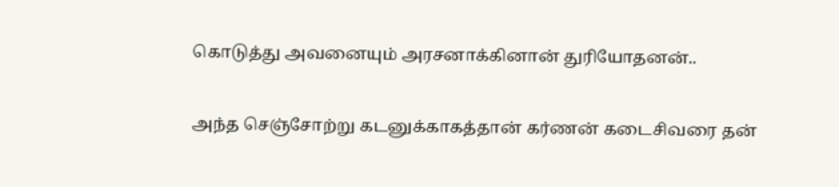கொடுத்து அவனையும் அரசனாக்கினான் துரியோதனன்..

அந்த செஞ்சோற்று கடனுக்காகத்தான் கர்ணன் கடைசிவரை தன்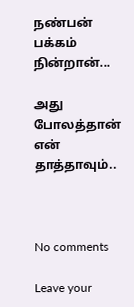நண்பன் பக்கம் நின்றான்...

அது போலத்தான் என் தாத்தாவும்..



No comments

Leave your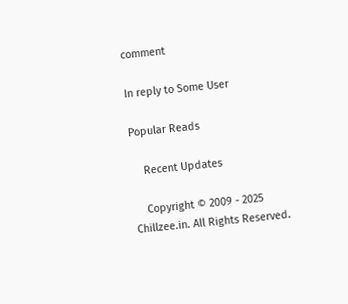comment

In reply to Some User

Popular Reads

    Recent Updates

    Copyright © 2009 - 2025 Chillzee.in. All Rights Reserved.